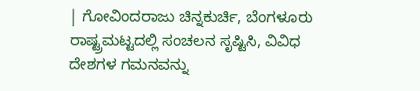| ಗೋವಿಂದರಾಜು ಚಿನ್ನಕುರ್ಚಿ, ಬೆಂಗಳೂರು
ರಾಷ್ಟ್ರಮಟ್ಟದಲ್ಲಿ ಸಂಚಲನ ಸೃಷ್ಟಿಸಿ, ವಿವಿಧ ದೇಶಗಳ ಗಮನವನ್ನು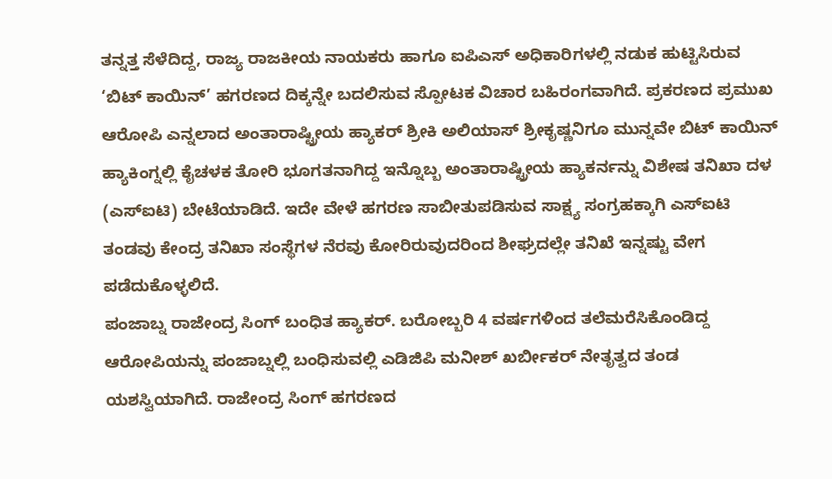ತನ್ನತ್ತ ಸೆಳೆದಿದ್ದ, ರಾಜ್ಯ ರಾಜಕೀಯ ನಾಯಕರು ಹಾಗೂ ಐಪಿಎಸ್ ಅಧಿಕಾರಿಗಳಲ್ಲಿ ನಡುಕ ಹುಟ್ಟಿಸಿರುವ ‘ಬಿಟ್ ಕಾಯಿನ್’ ಹಗರಣದ ದಿಕ್ಕನ್ನೇ ಬದಲಿಸುವ ಸ್ಪೋಟಕ ವಿಚಾರ ಬಹಿರಂಗವಾಗಿದೆ. ಪ್ರಕರಣದ ಪ್ರಮುಖ ಆರೋಪಿ ಎನ್ನಲಾದ ಅಂತಾರಾಷ್ಟ್ರೀಯ ಹ್ಯಾಕರ್ ಶ್ರೀಕಿ ಅಲಿಯಾಸ್ ಶ್ರೀಕೃಷ್ಣನಿಗೂ ಮುನ್ನವೇ ಬಿಟ್ ಕಾಯಿನ್ ಹ್ಯಾಕಿಂಗ್ನಲ್ಲಿ ಕೈಚಳಕ ತೋರಿ ಭೂಗತನಾಗಿದ್ದ ಇನ್ನೊಬ್ಬ ಅಂತಾರಾಷ್ಟ್ರೀಯ ಹ್ಯಾಕರ್ನನ್ನು ವಿಶೇಷ ತನಿಖಾ ದಳ (ಎಸ್ಐಟಿ) ಬೇಟೆಯಾಡಿದೆ. ಇದೇ ವೇಳೆ ಹಗರಣ ಸಾಬೀತುಪಡಿಸುವ ಸಾಕ್ಷ್ಯ ಸಂಗ್ರಹಕ್ಕಾಗಿ ಎಸ್ಐಟಿ ತಂಡವು ಕೇಂದ್ರ ತನಿಖಾ ಸಂಸ್ಥೆಗಳ ನೆರವು ಕೋರಿರುವುದರಿಂದ ಶೀಘ್ರದಲ್ಲೇ ತನಿಖೆ ಇನ್ನಷ್ಟು ವೇಗ ಪಡೆದುಕೊಳ್ಳಲಿದೆ.
ಪಂಜಾಬ್ನ ರಾಜೇಂದ್ರ ಸಿಂಗ್ ಬಂಧಿತ ಹ್ಯಾಕರ್. ಬರೋಬ್ಬರಿ 4 ವರ್ಷಗಳಿಂದ ತಲೆಮರೆಸಿಕೊಂಡಿದ್ದ ಆರೋಪಿಯನ್ನು ಪಂಜಾಬ್ನಲ್ಲಿ ಬಂಧಿಸುವಲ್ಲಿ ಎಡಿಜಿಪಿ ಮನೀಶ್ ಖರ್ಬೀಕರ್ ನೇತೃತ್ವದ ತಂಡ ಯಶಸ್ವಿಯಾಗಿದೆ. ರಾಜೇಂದ್ರ ಸಿಂಗ್ ಹಗರಣದ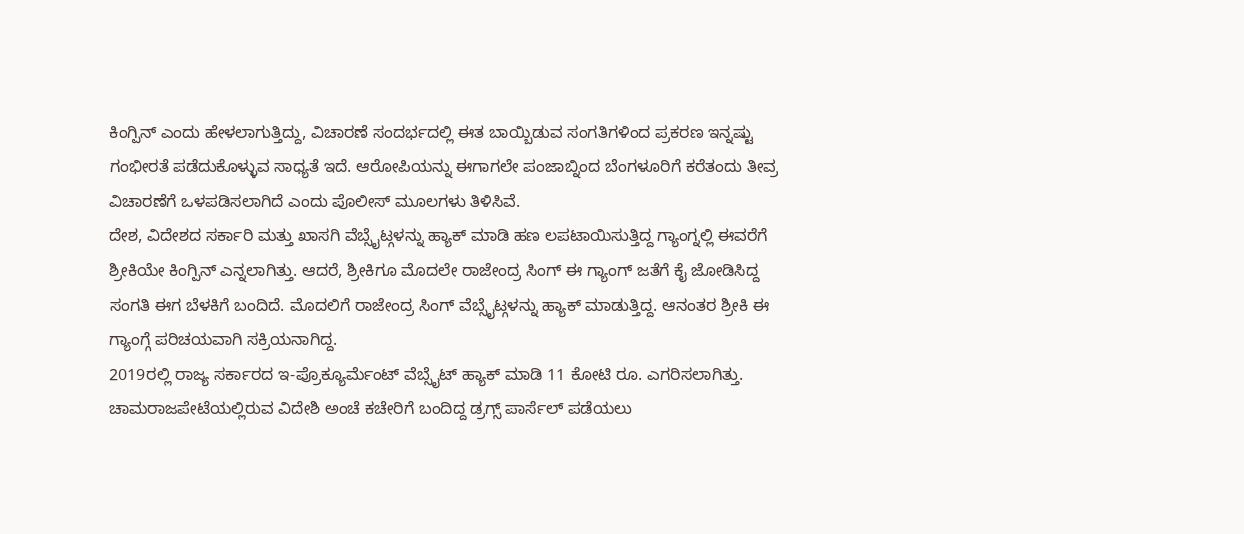ಕಿಂಗ್ಪಿನ್ ಎಂದು ಹೇಳಲಾಗುತ್ತಿದ್ದು, ವಿಚಾರಣೆ ಸಂದರ್ಭದಲ್ಲಿ ಈತ ಬಾಯ್ಬಿಡುವ ಸಂಗತಿಗಳಿಂದ ಪ್ರಕರಣ ಇನ್ನಷ್ಟು ಗಂಭೀರತೆ ಪಡೆದುಕೊಳ್ಳುವ ಸಾಧ್ಯತೆ ಇದೆ. ಆರೋಪಿಯನ್ನು ಈಗಾಗಲೇ ಪಂಜಾಬ್ನಿಂದ ಬೆಂಗಳೂರಿಗೆ ಕರೆತಂದು ತೀವ್ರ ವಿಚಾರಣೆಗೆ ಒಳಪಡಿಸಲಾಗಿದೆ ಎಂದು ಪೊಲೀಸ್ ಮೂಲಗಳು ತಿಳಿಸಿವೆ.
ದೇಶ, ವಿದೇಶದ ಸರ್ಕಾರಿ ಮತ್ತು ಖಾಸಗಿ ವೆಬ್ಸೈಟ್ಗಳನ್ನು ಹ್ಯಾಕ್ ಮಾಡಿ ಹಣ ಲಪಟಾಯಿಸುತ್ತಿದ್ದ ಗ್ಯಾಂಗ್ನಲ್ಲಿ ಈವರೆಗೆ ಶ್ರೀಕಿಯೇ ಕಿಂಗ್ಪಿನ್ ಎನ್ನಲಾಗಿತ್ತು. ಆದರೆ, ಶ್ರೀಕಿಗೂ ಮೊದಲೇ ರಾಜೇಂದ್ರ ಸಿಂಗ್ ಈ ಗ್ಯಾಂಗ್ ಜತೆಗೆ ಕೈ ಜೋಡಿಸಿದ್ದ ಸಂಗತಿ ಈಗ ಬೆಳಕಿಗೆ ಬಂದಿದೆ. ಮೊದಲಿಗೆ ರಾಜೇಂದ್ರ ಸಿಂಗ್ ವೆಬ್ಸೈಟ್ಗಳನ್ನು ಹ್ಯಾಕ್ ಮಾಡುತ್ತಿದ್ದ. ಆನಂತರ ಶ್ರೀಕಿ ಈ ಗ್ಯಾಂಗ್ಗೆ ಪರಿಚಯವಾಗಿ ಸಕ್ರಿಯನಾಗಿದ್ದ.
2019ರಲ್ಲಿ ರಾಜ್ಯ ಸರ್ಕಾರದ ಇ-ಪ್ರೊಕ್ಯೂರ್ಮೆಂಟ್ ವೆಬ್ಸೈಟ್ ಹ್ಯಾಕ್ ಮಾಡಿ 11 ಕೋಟಿ ರೂ. ಎಗರಿಸಲಾಗಿತ್ತು. ಚಾಮರಾಜಪೇಟೆಯಲ್ಲಿರುವ ವಿದೇಶಿ ಅಂಚೆ ಕಚೇರಿಗೆ ಬಂದಿದ್ದ ಡ್ರಗ್ಸ್ ಪಾರ್ಸೆಲ್ ಪಡೆಯಲು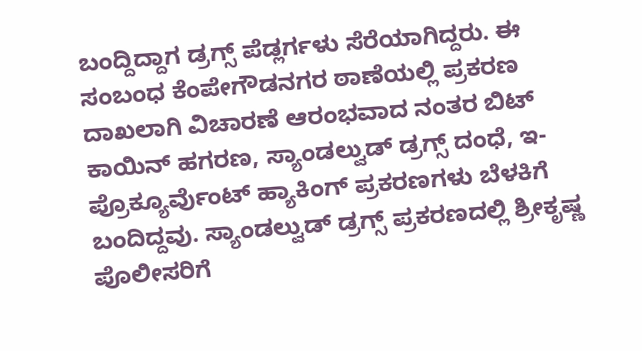ಬಂದ್ದಿದ್ದಾಗ ಡ್ರಗ್ಸ್ ಪೆಡ್ಲರ್ಗಳು ಸೆರೆಯಾಗಿದ್ದರು. ಈ ಸಂಬಂಧ ಕೆಂಪೇಗೌಡನಗರ ಠಾಣೆಯಲ್ಲಿ ಪ್ರಕರಣ ದಾಖಲಾಗಿ ವಿಚಾರಣೆ ಆರಂಭವಾದ ನಂತರ ಬಿಟ್ ಕಾಯಿನ್ ಹಗರಣ, ಸ್ಯಾಂಡಲ್ವುಡ್ ಡ್ರಗ್ಸ್ ದಂಧೆ, ಇ-ಪ್ರೊಕ್ಯೂರ್ವೆುಂಟ್ ಹ್ಯಾಕಿಂಗ್ ಪ್ರಕರಣಗಳು ಬೆಳಕಿಗೆ ಬಂದಿದ್ದವು. ಸ್ಯಾಂಡಲ್ವುಡ್ ಡ್ರಗ್ಸ್ ಪ್ರಕರಣದಲ್ಲಿ ಶ್ರೀಕೃಷ್ಣ ಪೊಲೀಸರಿಗೆ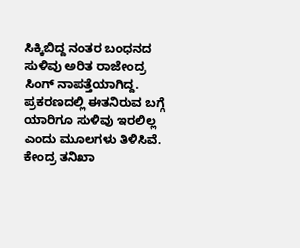ಸಿಕ್ಕಿಬಿದ್ದ ನಂತರ ಬಂಧನದ ಸುಳಿವು ಅರಿತ ರಾಜೇಂದ್ರ ಸಿಂಗ್ ನಾಪತ್ತೆಯಾಗಿದ್ದ. ಪ್ರಕರಣದಲ್ಲಿ ಈತನಿರುವ ಬಗ್ಗೆ ಯಾರಿಗೂ ಸುಳಿವು ಇರಲಿಲ್ಲ ಎಂದು ಮೂಲಗಳು ತಿಳಿಸಿವೆ.
ಕೇಂದ್ರ ತನಿಖಾ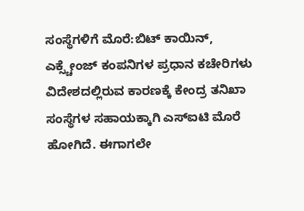ಸಂಸ್ಥೆಗಳಿಗೆ ಮೊರೆ:ಬಿಟ್ ಕಾಯಿನ್, ಎಕ್ಸ್ಚೇಂಜ್ ಕಂಪನಿಗಳ ಪ್ರಧಾನ ಕಚೇರಿಗಳು ವಿದೇಶದಲ್ಲಿರುವ ಕಾರಣಕ್ಕೆ ಕೇಂದ್ರ ತನಿಖಾ ಸಂಸ್ಥೆಗಳ ಸಹಾಯಕ್ಕಾಗಿ ಎಸ್ಐಟಿ ಮೊರೆ ಹೋಗಿದೆ. ಈಗಾಗಲೇ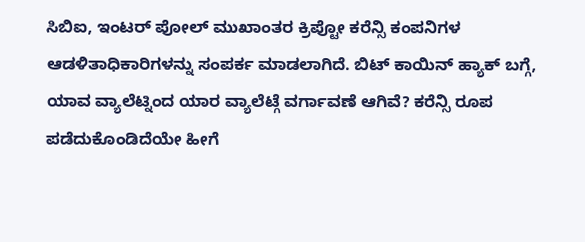ಸಿಬಿಐ, ಇಂಟರ್ ಪೋಲ್ ಮುಖಾಂತರ ಕ್ರಿಪ್ಟೋ ಕರೆನ್ಸಿ ಕಂಪನಿಗಳ ಆಡಳಿತಾಧಿಕಾರಿಗಳನ್ನು ಸಂಪರ್ಕ ಮಾಡಲಾಗಿದೆ. ಬಿಟ್ ಕಾಯಿನ್ ಹ್ಯಾಕ್ ಬಗ್ಗೆ, ಯಾವ ವ್ಯಾಲೆಟ್ನಿಂದ ಯಾರ ವ್ಯಾಲೆಟ್ಗೆ ವರ್ಗಾವಣೆ ಆಗಿವೆ? ಕರೆನ್ಸಿ ರೂಪ ಪಡೆದುಕೊಂಡಿದೆಯೇ ಹೀಗೆ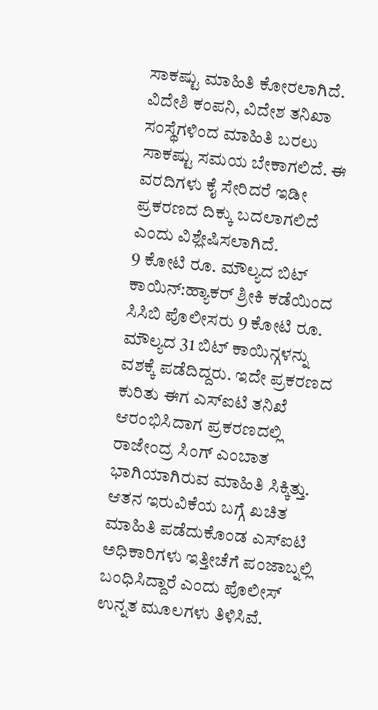ಸಾಕಷ್ಟು ಮಾಹಿತಿ ಕೋರಲಾಗಿದೆ. ವಿದೇಶಿ ಕಂಪನಿ, ವಿದೇಶ ತನಿಖಾ ಸಂಸ್ಥೆಗಳಿಂದ ಮಾಹಿತಿ ಬರಲು ಸಾಕಷ್ಟು ಸಮಯ ಬೇಕಾಗಲಿದೆ. ಈ ವರದಿಗಳು ಕೈ ಸೇರಿದರೆ ಇಡೀ ಪ್ರಕರಣದ ದಿಕ್ಕು ಬದಲಾಗಲಿದೆ ಎಂದು ವಿಶ್ಲೇಷಿಸಲಾಗಿದೆ.
9 ಕೋಟಿ ರೂ. ಮೌಲ್ಯದ ಬಿಟ್ ಕಾಯಿನ್:ಹ್ಯಾಕರ್ ಶ್ರೀಕಿ ಕಡೆಯಿಂದ ಸಿಸಿಬಿ ಪೊಲೀಸರು 9 ಕೋಟಿ ರೂ. ಮೌಲ್ಯದ 31 ಬಿಟ್ ಕಾಯಿನ್ಗಳನ್ನು ವಶಕ್ಕೆ ಪಡೆದಿದ್ದರು. ಇದೇ ಪ್ರಕರಣದ ಕುರಿತು ಈಗ ಎಸ್ಐಟಿ ತನಿಖೆ ಆರಂಭಿಸಿದಾಗ ಪ್ರಕರಣದಲ್ಲಿ ರಾಜೇಂದ್ರ ಸಿಂಗ್ ಎಂಬಾತ ಭಾಗಿಯಾಗಿರುವ ಮಾಹಿತಿ ಸಿಕ್ಕಿತ್ತು. ಆತನ ಇರುವಿಕೆಯ ಬಗ್ಗೆ ಖಚಿತ ಮಾಹಿತಿ ಪಡೆದುಕೊಂಡ ಎಸ್ಐಟಿ ಅಧಿಕಾರಿಗಳು ಇತ್ತೀಚೆಗೆ ಪಂಜಾಬ್ನಲ್ಲಿ ಬಂಧಿಸಿದ್ದಾರೆ ಎಂದು ಪೊಲೀಸ್ ಉನ್ನತ ಮೂಲಗಳು ತಿಳಿಸಿವೆ.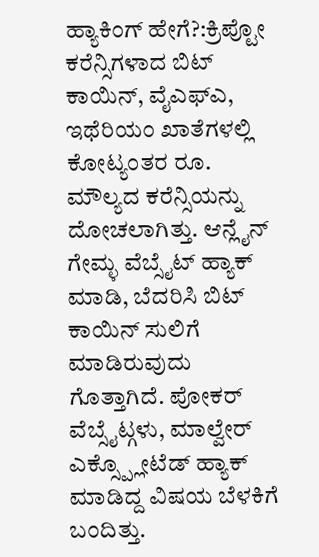ಹ್ಯಾಕಿಂಗ್ ಹೇಗೆ?:ಕ್ರಿಪ್ಟೋ ಕರೆನ್ಸಿಗಳಾದ ಬಿಟ್ ಕಾಯಿನ್, ವೈಎಫ್ಎ, ಇಥೆರಿಯಂ ಖಾತೆಗಳಲ್ಲಿ ಕೋಟ್ಯಂತರ ರೂ. ಮೌಲ್ಯದ ಕರೆನ್ಸಿಯನ್ನು ದೋಚಲಾಗಿತ್ತು. ಆನ್ಲೈನ್ ಗೇಮ್ಳ ವೆಬ್ಸೈಟ್ ಹ್ಯಾಕ್ ಮಾಡಿ, ಬೆದರಿಸಿ ಬಿಟ್ ಕಾಯಿನ್ ಸುಲಿಗೆ ಮಾಡಿರುವುದು ಗೊತ್ತಾಗಿದೆ. ಪೋಕರ್ ವೆಬ್ಸೈಟ್ಗಳು, ಮಾಲ್ವೇರ್
ಎಕ್ಸ್ಪ್ಲೋಟೆಡ್ ಹ್ಯಾಕ್ ಮಾಡಿದ್ದ ವಿಷಯ ಬೆಳಕಿಗೆ ಬಂದಿತ್ತು.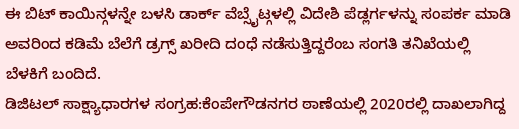ಈ ಬಿಟ್ ಕಾಯಿನ್ಗಳನ್ನೇ ಬಳಸಿ ಡಾರ್ಕ್ ವೆಬ್ಸೈಟ್ಗಳಲ್ಲಿ ವಿದೇಶಿ ಪೆಡ್ಲರ್ಗಳನ್ನು ಸಂಪರ್ಕ ಮಾಡಿ ಅವರಿಂದ ಕಡಿಮೆ ಬೆಲೆಗೆ ಡ್ರಗ್ಸ್ ಖರೀದಿ ದಂಧೆ ನಡೆಸುತ್ತಿದ್ದರೆಂಬ ಸಂಗತಿ ತನಿಖೆಯಲ್ಲಿ ಬೆಳಕಿಗೆ ಬಂದಿದೆ.
ಡಿಜಿಟಲ್ ಸಾಕ್ಷ್ಯಾಧಾರಗಳ ಸಂಗ್ರಹ:ಕೆಂಪೇಗೌಡನಗರ ಠಾಣೆಯಲ್ಲಿ 2020ರಲ್ಲಿ ದಾಖಲಾಗಿದ್ದ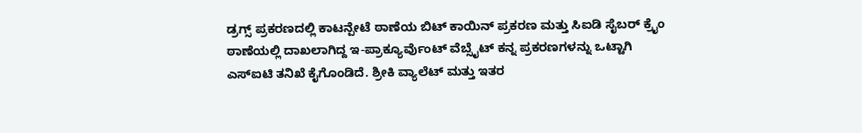ಡ್ರಗ್ಸ್ ಪ್ರಕರಣದಲ್ಲಿ ಕಾಟನ್ಪೇಟೆ ಠಾಣೆಯ ಬಿಟ್ ಕಾಯಿನ್ ಪ್ರಕರಣ ಮತ್ತು ಸಿಐಡಿ ಸೈಬರ್ ಕ್ರೖೆಂ ಠಾಣೆಯಲ್ಲಿ ದಾಖಲಾಗಿದ್ದ ಇ-ಪ್ರಾಕ್ಯೂರ್ವೆುಂಟ್ ವೆಬ್ಸೈಟ್ ಕನ್ನ ಪ್ರಕರಣಗಳನ್ನು ಒಟ್ಟಾಗಿ ಎಸ್ಐಟಿ ತನಿಖೆ ಕೈಗೊಂಡಿದೆ. ಶ್ರೀಕಿ ವ್ಯಾಲೆಟ್ ಮತ್ತು ಇತರ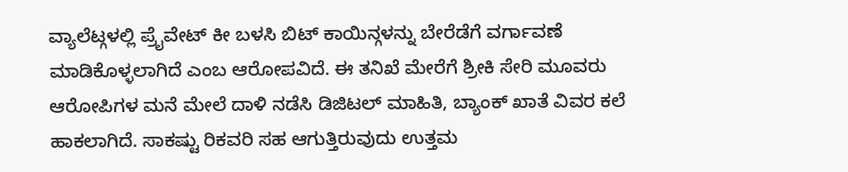ವ್ಯಾಲೆಟ್ಗಳಲ್ಲಿ ಪ್ರೖೆವೇಟ್ ಕೀ ಬಳಸಿ ಬಿಟ್ ಕಾಯಿನ್ಗಳನ್ನು ಬೇರೆಡೆಗೆ ವರ್ಗಾವಣೆ ಮಾಡಿಕೊಳ್ಳಲಾಗಿದೆ ಎಂಬ ಆರೋಪವಿದೆ. ಈ ತನಿಖೆ ಮೇರೆಗೆ ಶ್ರೀಕಿ ಸೇರಿ ಮೂವರು ಆರೋಪಿಗಳ ಮನೆ ಮೇಲೆ ದಾಳಿ ನಡೆಸಿ ಡಿಜಿಟಲ್ ಮಾಹಿತಿ, ಬ್ಯಾಂಕ್ ಖಾತೆ ವಿವರ ಕಲೆ ಹಾಕಲಾಗಿದೆ. ಸಾಕಷ್ಟು ರಿಕವರಿ ಸಹ ಆಗುತ್ತಿರುವುದು ಉತ್ತಮ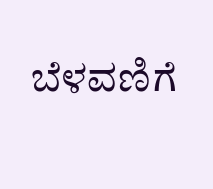ಬೆಳವಣಿಗೆ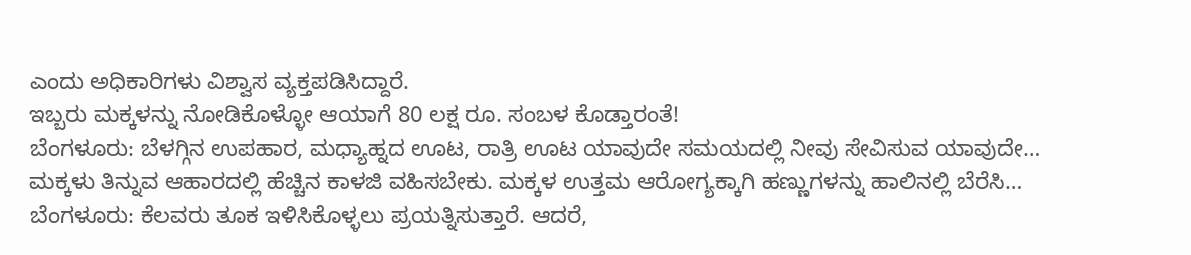ಎಂದು ಅಧಿಕಾರಿಗಳು ವಿಶ್ವಾಸ ವ್ಯಕ್ತಪಡಿಸಿದ್ದಾರೆ.
ಇಬ್ಬರು ಮಕ್ಕಳನ್ನು ನೋಡಿಕೊಳ್ಳೋ ಆಯಾಗೆ 80 ಲಕ್ಷ ರೂ. ಸಂಬಳ ಕೊಡ್ತಾರಂತೆ!
ಬೆಂಗಳೂರು: ಬೆಳಗ್ಗಿನ ಉಪಹಾರ, ಮಧ್ಯಾಹ್ನದ ಊಟ, ರಾತ್ರಿ ಊಟ ಯಾವುದೇ ಸಮಯದಲ್ಲಿ ನೀವು ಸೇವಿಸುವ ಯಾವುದೇ…
ಮಕ್ಕಳು ತಿನ್ನುವ ಆಹಾರದಲ್ಲಿ ಹೆಚ್ಚಿನ ಕಾಳಜಿ ವಹಿಸಬೇಕು. ಮಕ್ಕಳ ಉತ್ತಮ ಆರೋಗ್ಯಕ್ಕಾಗಿ ಹಣ್ಣುಗಳನ್ನು ಹಾಲಿನಲ್ಲಿ ಬೆರೆಸಿ…
ಬೆಂಗಳೂರು: ಕೆಲವರು ತೂಕ ಇಳಿಸಿಕೊಳ್ಳಲು ಪ್ರಯತ್ನಿಸುತ್ತಾರೆ. ಆದರೆ,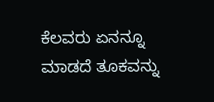ಕೆಲವರು ಏನನ್ನೂ ಮಾಡದೆ ತೂಕವನ್ನು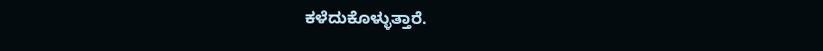ಕಳೆದುಕೊಳ್ಳುತ್ತಾರೆ.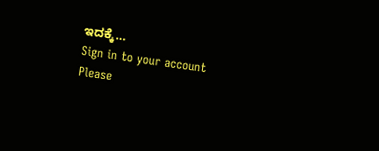ಇದಕ್ಕೆ…
Sign in to your account
Please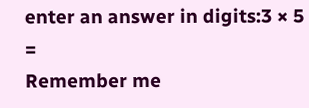enter an answer in digits:3 × 5 =
Remember me